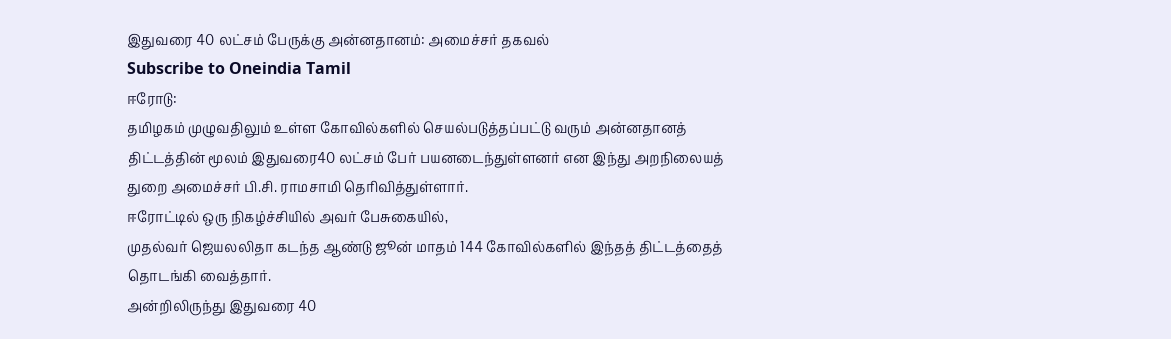இதுவரை 40 லட்சம் பேருக்கு அன்னதானம்: அமைச்சர் தகவல்
Subscribe to Oneindia Tamil
ஈரோடு:
தமிழகம் முழுவதிலும் உள்ள கோவில்களில் செயல்படுத்தப்பட்டு வரும் அன்னதானத் திட்டத்தின் மூலம் இதுவரை40 லட்சம் பேர் பயனடைந்துள்ளனர் என இந்து அறநிலையத் துறை அமைச்சர் பி.சி. ராமசாமி தெரிவித்துள்ளார்.
ஈரோட்டில் ஒரு நிகழ்ச்சியில் அவர் பேசுகையில்,
முதல்வர் ஜெயலலிதா கடந்த ஆண்டு ஜூன் மாதம் 144 கோவில்களில் இந்தத் திட்டத்தைத் தொடங்கி வைத்தார்.
அன்றிலிருந்து இதுவரை 40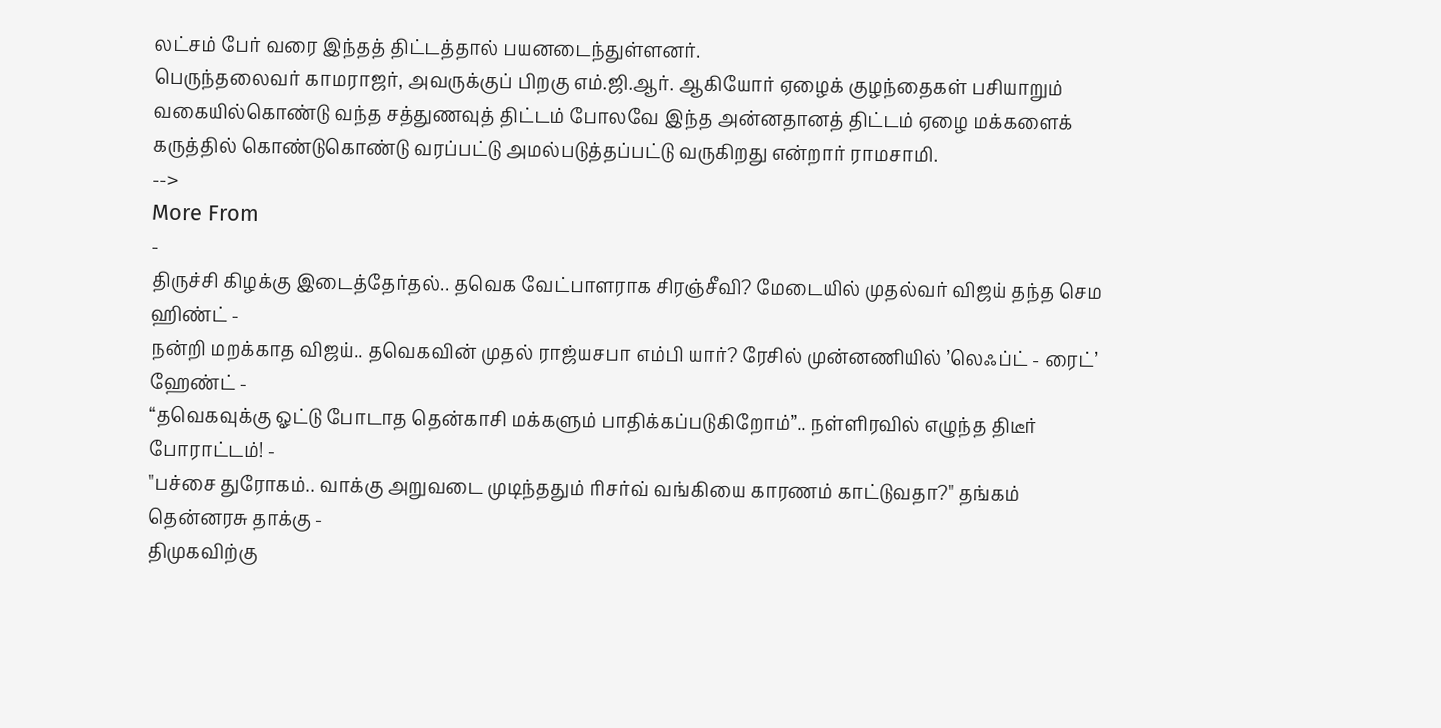லட்சம் பேர் வரை இந்தத் திட்டத்தால் பயனடைந்துள்ளனர்.
பெருந்தலைவர் காமராஜர், அவருக்குப் பிறகு எம்.ஜி.ஆர். ஆகியோர் ஏழைக் குழந்தைகள் பசியாறும் வகையில்கொண்டு வந்த சத்துணவுத் திட்டம் போலவே இந்த அன்னதானத் திட்டம் ஏழை மக்களைக் கருத்தில் கொண்டுகொண்டு வரப்பட்டு அமல்படுத்தப்பட்டு வருகிறது என்றார் ராமசாமி.
-->
More From
-
திருச்சி கிழக்கு இடைத்தேர்தல்.. தவெக வேட்பாளராக சிரஞ்சீவி? மேடையில் முதல்வர் விஜய் தந்த செம ஹிண்ட் -
நன்றி மறக்காத விஜய்.. தவெகவின் முதல் ராஜ்யசபா எம்பி யார்? ரேசில் முன்னணியில் ’லெஃப்ட் - ரைட்’ ஹேண்ட் -
“தவெகவுக்கு ஓட்டு போடாத தென்காசி மக்களும் பாதிக்கப்படுகிறோம்”.. நள்ளிரவில் எழுந்த திடீர் போராட்டம்! -
"பச்சை துரோகம்.. வாக்கு அறுவடை முடிந்ததும் ரிசர்வ் வங்கியை காரணம் காட்டுவதா?" தங்கம் தென்னரசு தாக்கு -
திமுகவிற்கு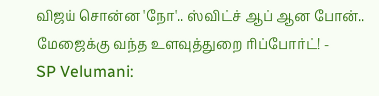விஜய் சொன்ன 'நோ'.. ஸ்விட்ச் ஆப் ஆன போன்.. மேஜைக்கு வந்த உளவுத்துறை ரிப்போர்ட்! -
SP Velumani: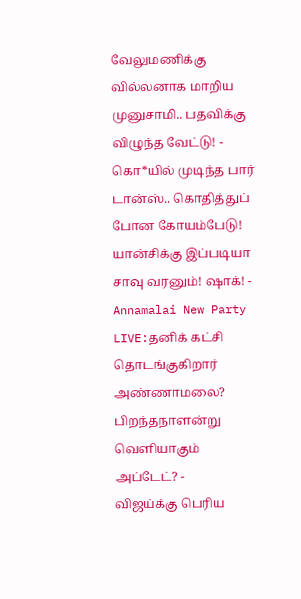வேலுமணிக்கு வில்லனாக மாறிய முனுசாமி.. பதவிக்கு விழுந்த வேட்டு! -
கொ*யில் முடிந்த பார் டான்ஸ்.. கொதித்துப் போன கோயம்பேடு! யான்சிக்கு இப்படியா சாவு வரனும்! ஷாக்! -
Annamalai New Party LIVE:தனிக் கட்சி தொடங்குகிறார் அண்ணாமலை? பிறந்தநாளன்று வெளியாகும் அப்டேட்? -
விஜய்க்கு பெரிய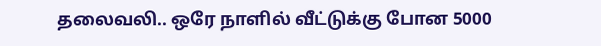தலைவலி.. ஒரே நாளில் வீட்டுக்கு போன 5000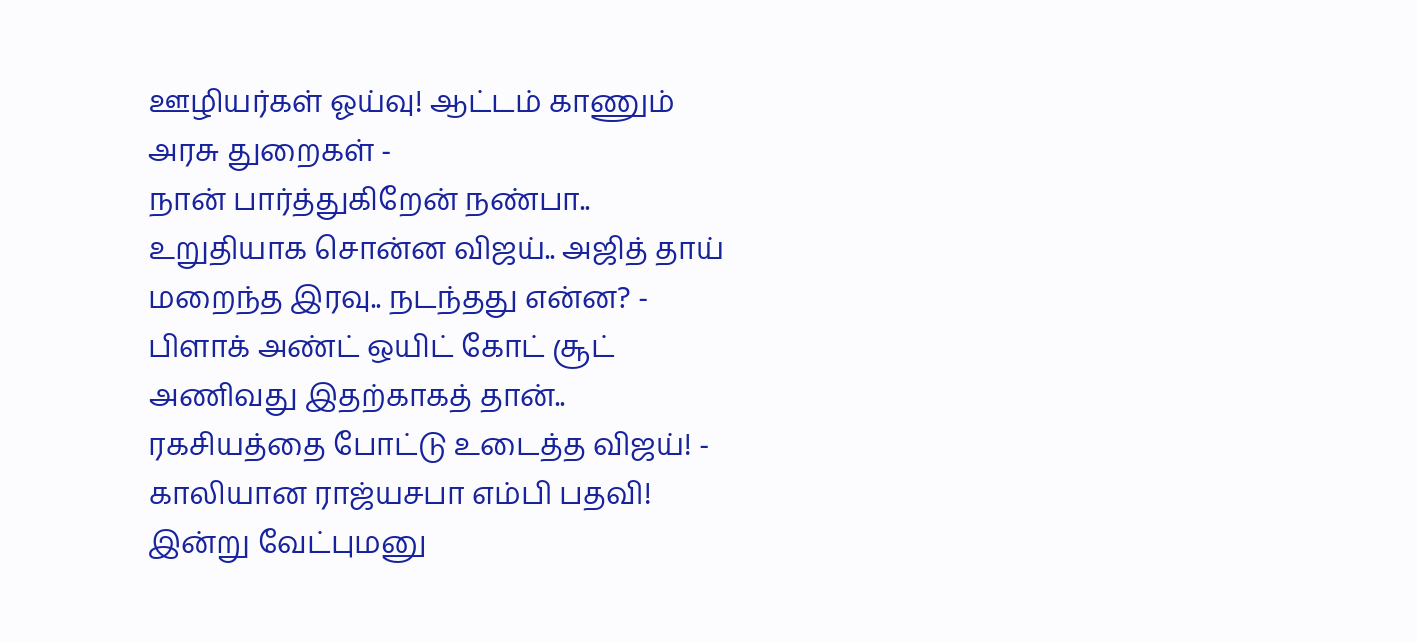ஊழியர்கள் ஓய்வு! ஆட்டம் காணும் அரசு துறைகள் -
நான் பார்த்துகிறேன் நண்பா.. உறுதியாக சொன்ன விஜய்.. அஜித் தாய் மறைந்த இரவு.. நடந்தது என்ன? -
பிளாக் அண்ட் ஒயிட் கோட் சூட் அணிவது இதற்காகத் தான்.. ரகசியத்தை போட்டு உடைத்த விஜய்! -
காலியான ராஜ்யசபா எம்பி பதவி! இன்று வேட்புமனு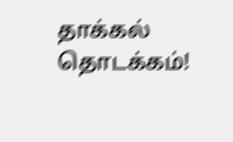தாக்கல் தொடக்கம்!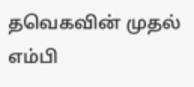தவெகவின் முதல் எம்பி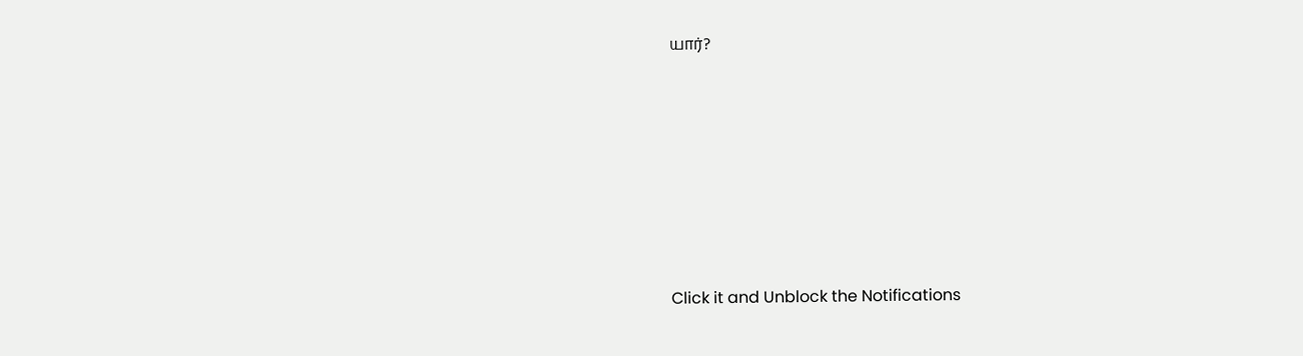யார்?












Click it and Unblock the Notifications